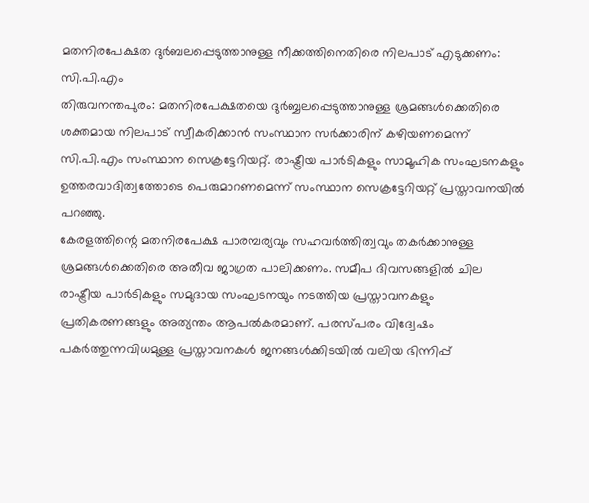മതനിരപേക്ഷത ദുർബലപ്പെടുത്താനുള്ള നീക്കത്തിനെതിരെ നിലപാട് എടുക്കണം: സി.പി.എം
തിരുവനന്തപുരം: മതനിരപേക്ഷതയെ ദുർബ്ബലപ്പെടുത്താനുള്ള ശ്രമങ്ങൾക്കെതിരെ ശക്തമായ നിലപാട് സ്വീകരിക്കാൻ സംസ്ഥാന സർക്കാരിന് കഴിയണമെന്ന് സി.പി.എം സംസ്ഥാന സെക്രട്ടേറിയറ്റ്. രാഷ്ട്രീയ പാർടികളും സാമൂഹിക സംഘടനകളും ഉത്തരവാദിത്വത്തോടെ പെരുമാറണമെന്ന് സംസ്ഥാന സെക്രട്ടേറിയറ്റ് പ്രസ്താവനയിൽ പറഞ്ഞു.
കേരളത്തിന്റെ മതനിരപേക്ഷ പാരമ്പര്യവും സഹവർത്തിത്വവും തകർക്കാനുള്ള ശ്രമങ്ങൾക്കെതിരെ അതീവ ജാഗ്രത പാലിക്കണം. സമീപ ദിവസങ്ങളിൽ ചില രാഷ്ട്രീയ പാർടികളും സമുദായ സംഘടനയും നടത്തിയ പ്രസ്താവനകളും പ്രതികരണങ്ങളും അത്യന്തം ആപൽകരമാണ്. പരസ്പരം വിദ്വേഷം പകർത്തുന്നവിധമുള്ള പ്രസ്താവനകൾ ജനങ്ങൾക്കിടയിൽ വലിയ ഭിന്നിപ്പ്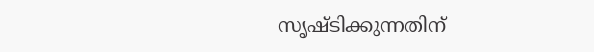സൃഷ്ടിക്കുന്നതിന്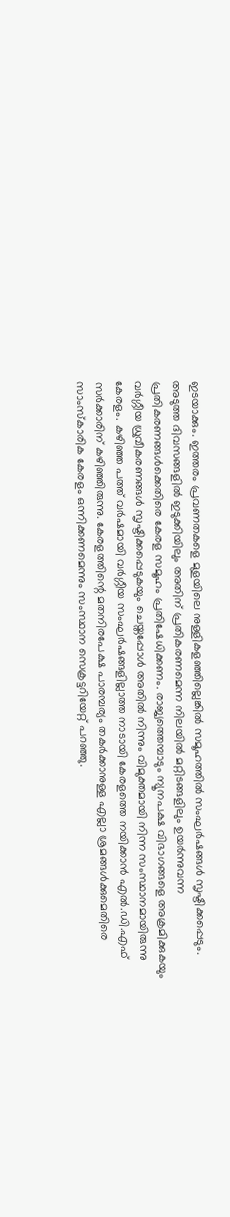ഇടയാക്കും. ഇത്തരം പ്രവണതകളെ മുളയിലെ നുള്ളികളഞ്ഞില്ലെങ്കിൽ സമൂഹത്തിൽ സംഘർഷങ്ങൾ സൃഷ്ടിക്കപ്പെടും. അടുത്ത ദിവസങ്ങളിൽ ഇടുക്കിയിലും അതിന് പ്രതികരണമെന്ന നിലയിൽ മറ്റിടങ്ങളിലും ഉയർന്നുവന്ന പ്രതികരണങ്ങൾക്കെതിരെ കേരള സമൂഹം പ്രതിഷേധിക്കണം. രാജ്യത്തെമ്പാടും ന്യൂനപക്ഷ വിഭാഗങ്ങളെ അക്രമിക്കുകയും വർഗ്ഗീയ ധ്രുവീകരണങ്ങൾ സൃഷ്ടിക്കപ്പെടുകയും ചെയ്തപ്പോൾ അതിൽ നിന്നും വിമുക്തമായി നിന്ന സംസ്ഥാനമായിരുന്നു കേരളം. കഴിഞ്ഞ പത്ത് വർഷമായി വർഗ്ഗീയ സംഘർഷങ്ങളില്ലാത്ത നാടായി കേരളത്തെ നയിക്കാൻ എൽ.ഡി.എഫ് സർക്കാരിന് കഴിഞ്ഞിരുന്നു. കേരളത്തിന്റെ മതനിരപേക്ഷ പാരമ്പര്യം തകർക്കാനുള്ള എല്ലാ ശ്രമങ്ങൾക്കുമെതിരെ സാംസ്കാരിക കേരളം ഒന്നിക്കണമെന്നും സംസ്ഥാന സെക്രട്ടറിയേറ്റ് പറഞ്ഞു.